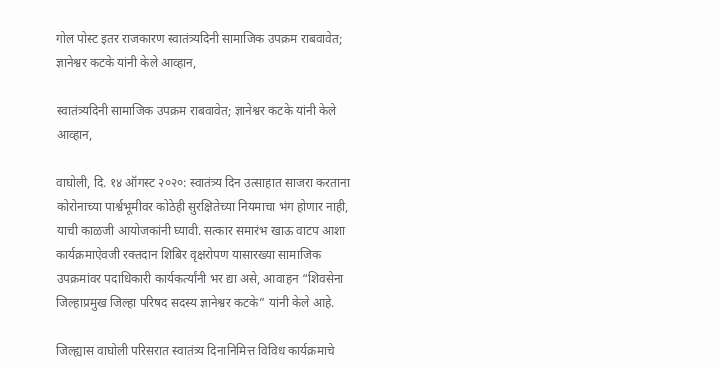गोल पोस्ट इतर राजकारण स्वातंत्र्यदिनी सामाजिक उपक्रम राबवावेत; ज्ञानेश्वर कटके यांनी केले आव्हान,

स्वातंत्र्यदिनी सामाजिक उपक्रम राबवावेत; ज्ञानेश्वर कटके यांनी केले आव्हान,

वाघोली, दि. १४ ऑगस्ट २०२०: स्वातंत्र्य दिन उत्साहात साजरा करताना कोरोनाच्या पार्श्वभूमीवर कोठेही सुरक्षितेच्या नियमाचा भंग होणार नाही, याची काळजी आयोजकांनी घ्यावी. सत्कार समारंभ खाऊ वाटप आशा कार्यक्रमाऐवजी रक्तदान शिबिर वृक्षरोपण यासारख्या सामाजिक उपक्रमांवर पदाधिकारी कार्यकर्त्यांनी भर द्या असे, आवाहन “शिवसेना जिल्हाप्रमुख जिल्हा परिषद सदस्य ज्ञानेश्वर कटके” यांनी केले आहे.

जिल्ह्यास वाघोली परिसरात स्वातंत्र्य दिनानिमित्त विविध कार्यक्रमाचे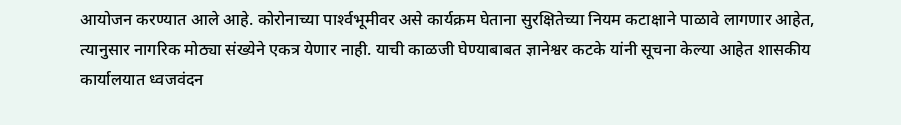आयोजन करण्यात आले आहे. कोरोनाच्या पार्श्‍वभूमीवर असे कार्यक्रम घेताना सुरक्षितेच्या नियम कटाक्षाने पाळावे लागणार आहेत, त्यानुसार नागरिक मोठ्या संख्येने एकत्र येणार नाही. याची काळजी घेण्याबाबत ज्ञानेश्वर कटके यांनी सूचना केल्या आहेत शासकीय कार्यालयात ध्वजवंदन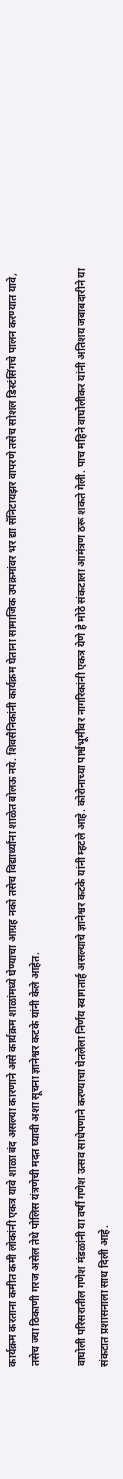कार्यक्रम करताना कमीत कमी लोकांनी एकत्र यावे शाळा बंद असल्या कारणाने असे कार्यक्रम शाळांमध्ये घेण्याचा आग्रह नको तसेच विद्यार्थ्यांना शाळेत बोलऊ नये. शिवसैनिकांनी कार्यक्रम घेताना सामाजिक उपक्रमांवर भर द्या सॅनिटायझर वापरणे तसेच सोशल डिस्टंसिंगचे पालन करण्यात यावे, तसेच ज्या ठिकाणी गरज असेल तेथे पोलिस यंत्रणेची मदत घ्यावी अशा सूचना ज्ञानेश्वर कटके यांनी केले आहेत.

वाघोली परिसरातील गणेश मंडळांनी या वर्षी गणेश उत्सव साधेपणाने करण्याचा घेतलेला निर्णय स्वागतार्ह असल्याचे ज्ञानेश्वर कटके यांनी म्हटले आहे. कोरोनाच्या पार्श्वभूमीवर नागरिकांनी एकत्र येणे हे मोठे संकटाला आमंत्रण ठरू शकते गेली. पाच महिने वाघोलीकर यांनी अतिशय जबाबदारीने या संकटात प्रशासनाला साथ दिली आहे.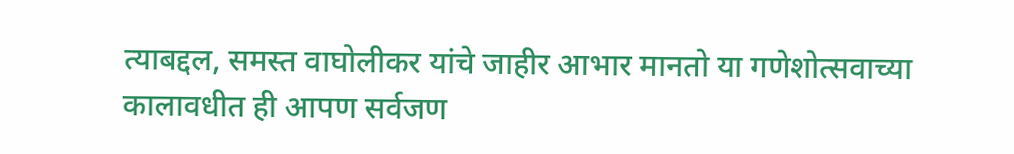त्याबद्दल, समस्त वाघोलीकर यांचे जाहीर आभार मानतो या गणेशोत्सवाच्या कालावधीत ही आपण सर्वजण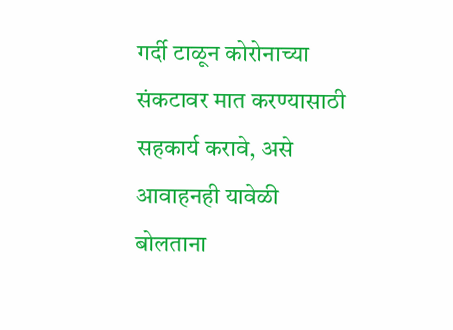गर्दी टाळून कोरोनाच्या संकटावर मात करण्यासाठी सहकार्य करावे, असे आवाहनही यावेळी बोलताना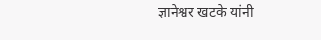ज्ञानेश्वर खटके यांनी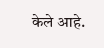केले आहे.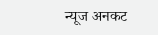न्यूज अनकट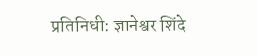प्रतिनिधी: ज्ञानेश्वर शिंदे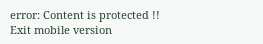error: Content is protected !!
Exit mobile version